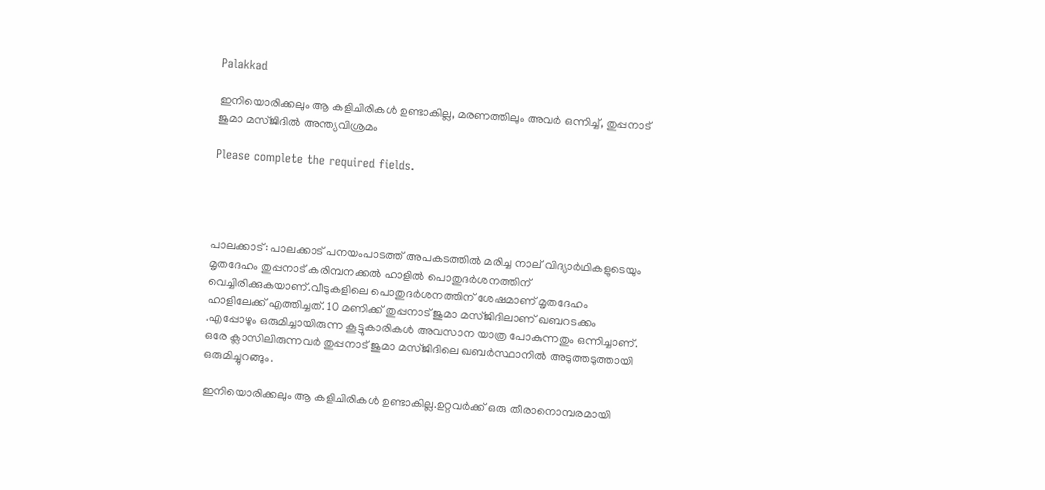Palakkad

ഇനിയൊരിക്കലും ആ കളിചിരികള്‍ ഉണ്ടാകില്ല, മരണത്തിലും അവർ ഒന്നിച്ച്, തുപ്പനാട് ജുമാ മസ്ജിദില്‍ അന്ത്യവിശ്രമം

Please complete the required fields.




പാലക്കാട്: പാലക്കാട് പനയംപാടത്ത് അപകടത്തിൽ മരിച്ച നാല് വിദ്യാർഥികളുടെയും മൃതദേഹം തുപ്പനാട് കരിമ്പനക്കൽ ഹാളിൽ പൊതുദർശനത്തിന് വെച്ചിരിക്കുകയാണ്.വീടുകളിലെ പൊതുദർശനത്തിന് ശേഷമാണ് മൃതദേഹം ഹാളിലേക്ക് എത്തിച്ചത്. 10 മണിക്ക് തുപ്പനാട് ജുമാ മസ്ജിദിലാണ് ഖബറടക്കം .എപ്പോഴും ഒരുമിച്ചായിരുന്ന കൂട്ടുകാരികള്‍ അവസാന യാത്ര പോകുന്നതും ഒന്നിച്ചാണ്. ഒരേ ക്ലാസിലിരുന്നവര്‍ തുപ്പനാട് ജുമാ മസ്ജിദിലെ ഖബര്‍സ്ഥാനില്‍ അടുത്തടുത്തായി ഒരുമിച്ചുറങ്ങും.

ഇനിയൊരിക്കലും ആ കളിചിരികള്‍ ഉണ്ടാകില്ല.ഉറ്റവര്‍ക്ക് ഒരു തീരാനൊമ്പരമായി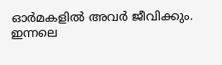ഓര്‍മകളില്‍ അവര്‍ ജീവിക്കും.
ഇന്നലെ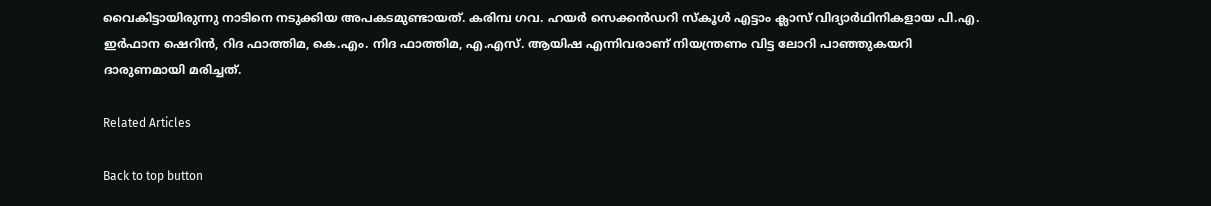വൈകിട്ടായിരുന്നു നാടിനെ നടുക്കിയ അപകടമുണ്ടായത്. കരിമ്പ ഗവ. ഹയര്‍ സെക്കന്‍ഡറി സ്‌കൂള്‍ എട്ടാം ക്ലാസ് വിദ്യാര്‍ഥിനികളായ പി.എ. ഇര്‍ഫാന ഷെറിന്‍, റിദ ഫാത്തിമ, കെ.എം. നിദ ഫാത്തിമ, എ.എസ്. ആയിഷ എന്നിവരാണ് നിയന്ത്രണം വിട്ട ലോറി പാഞ്ഞുകയറി ദാരുണമായി മരിച്ചത്.

Related Articles

Back to top button